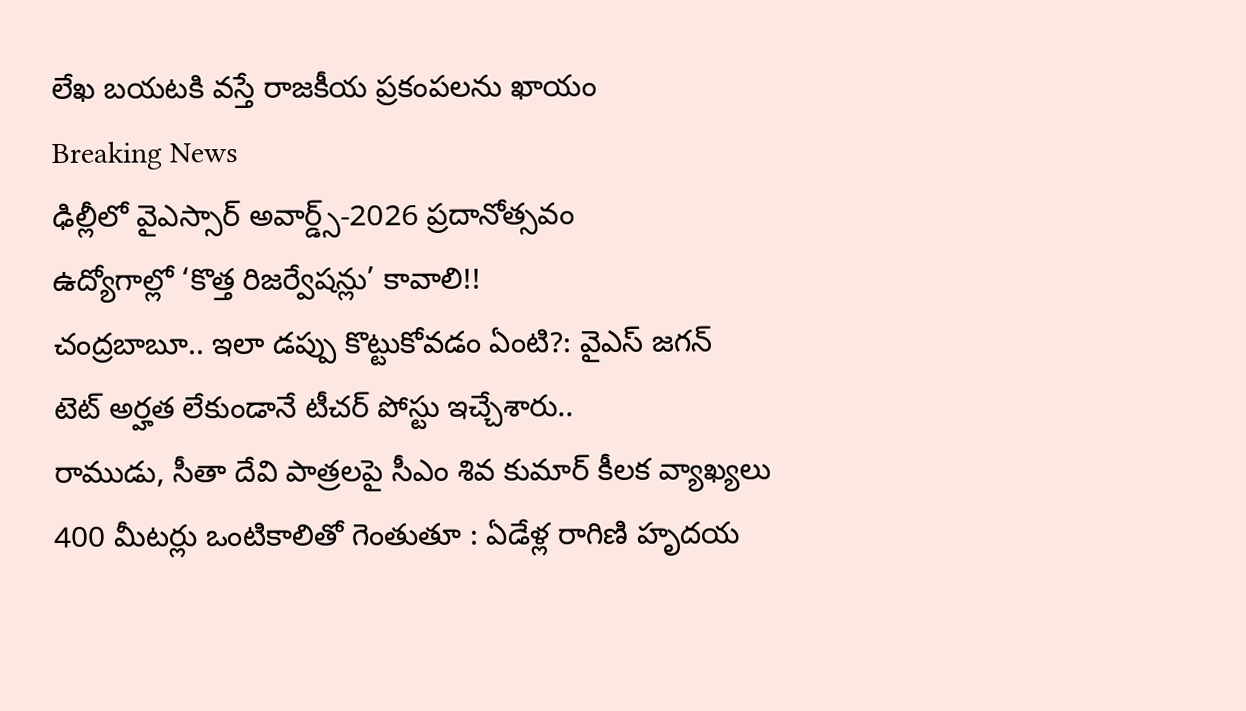లేఖ బయటకి వస్తే రాజకీయ ప్రకంపలను ఖాయం
Breaking News
ఢిల్లీలో వైఎస్సార్ అవార్డ్స్-2026 ప్రదానోత్సవం
ఉద్యోగాల్లో ‘కొత్త రిజర్వేషన్లు’ కావాలి!!
చంద్రబాబూ.. ఇలా డప్పు కొట్టుకోవడం ఏంటి?: వైఎస్ జగన్
టెట్ అర్హత లేకుండానే టీచర్ పోస్టు ఇచ్చేశారు..
రాముడు, సీతా దేవి పాత్రలపై సీఎం శివ కుమార్ కీలక వ్యాఖ్యలు
400 మీటర్లు ఒంటికాలితో గెంతుతూ : ఏడేళ్ల రాగిణి హృదయ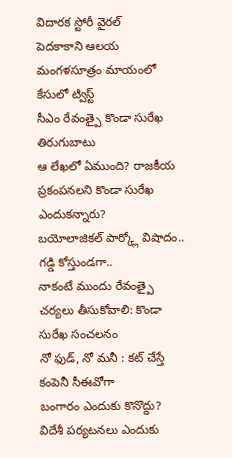విదారక స్టోరీ వైరల్
పెదకాకాని ఆలయ మంగళసూత్రం మాయంలో కేసులో ట్విస్ట్
సీఎం రేవంత్పై కొండా సురేఖ తిరుగుబాటు
ఆ లేఖలో ఏముంది? రాజకీయ ప్రకంపనలని కొండా సురేఖ ఎందుకన్నారు?
బయోలాజికల్ పార్క్లో విషాదం.. గడ్డి కోస్తుండగా..
నాకంటే ముందు రేవంత్పై చర్యలు తీసుకోవాలి: కొండా సురేఖ సంచలనం
నో ఫుడ్, నో మనీ : కట్ చేస్తే కంపెనీ సీఈవోగా
బంగారం ఎందుకు కొనొద్దు? విదేశీ పర్యటనలు ఎందుకు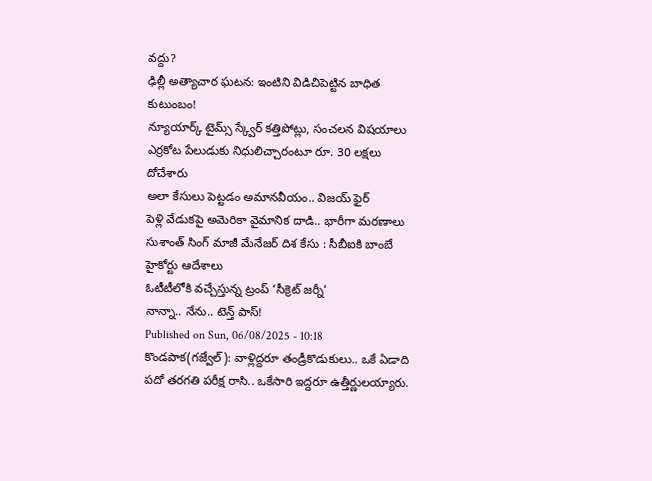వద్దు?
ఢిల్లీ అత్యాచార ఘటన: ఇంటిని విడిచిపెట్టిన బాధిత కుటుంబం!
న్యూయార్క్ టైమ్స్ స్క్వేర్ కత్తిపోట్లు, సంచలన విషయాలు
ఎర్రకోట పేలుడుకు నిధులిచ్చారంటూ రూ. 30 లక్షలు దోచేశారు
అలా కేసులు పెట్టడం అమానవీయం.. విజయ్ ఫైర్
పెళ్లి వేడుకపై అమెరికా వైమానిక దాడి.. భారీగా మరణాలు
సుశాంత్ సింగ్ మాజీ మేనేజర్ దిశ కేసు : సీబీఐకి బాంబే హైకోర్టు ఆదేశాలు
ఓటీటీలోకి వచ్చేస్తున్న ట్రంప్ ‘సీక్రెట్ జర్నీ’
నాన్నా.. నేను.. టెన్త్ పాస్!
Published on Sun, 06/08/2025 - 10:18
కొండపాక(గజ్వేల్): వాళ్లిద్దరూ తండ్రీకొడుకులు.. ఒకే ఏడాది పదో తరగతి పరీక్ష రాసి.. ఒకేసారి ఇద్దరూ ఉత్తీర్ణులయ్యారు.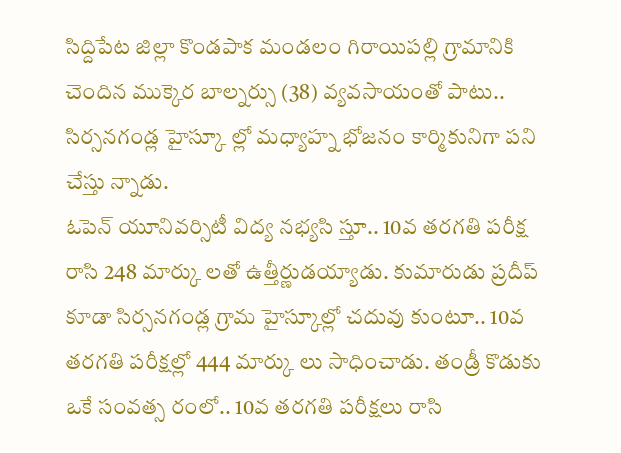సిద్దిపేట జిల్లా కొండపాక మండలం గిరాయిపల్లి గ్రామానికి చెందిన ముక్కెర బాల్నర్సు (38) వ్యవసాయంతో పాటు.. సిర్సనగండ్ల హైస్కూ ల్లో మధ్యాహ్న భోజనం కార్మికునిగా పని చేస్తు న్నాడు.
ఓపెన్ యూనివర్సిటీ విద్య నభ్యసి స్తూ.. 10వ తరగతి పరీక్ష రాసి 248 మార్కు లతో ఉత్తీర్ణుడయ్యాడు. కుమారుడు ప్రదీప్ కూడా సిర్సనగండ్ల గ్రామ హైస్కూల్లో చదువు కుంటూ.. 10వ తరగతి పరీక్షల్లో 444 మార్కు లు సాధించాడు. తండ్రీ కొడుకు ఒకే సంవత్స రంలో.. 10వ తరగతి పరీక్షలు రాసి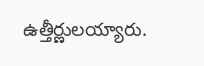ఉత్తీర్ణులయ్యారు.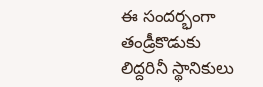ఈ సందర్భంగా తండ్రీకొడుకు లిద్దరినీ స్థానికులు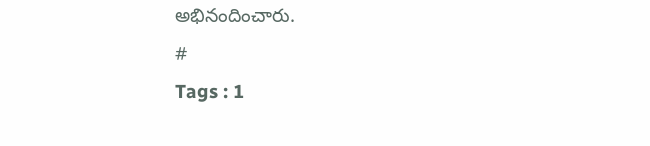అభినందించారు.
#
Tags : 1